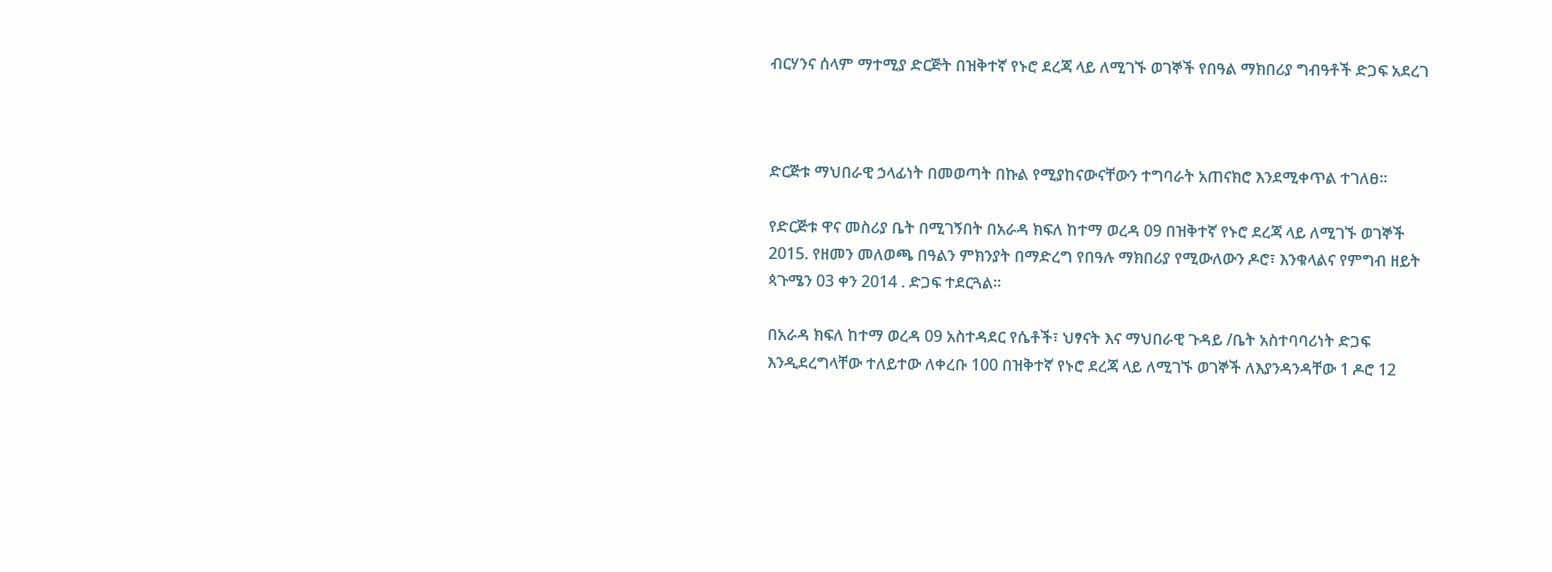ብርሃንና ሰላም ማተሚያ ድርጅት በዝቅተኛ የኑሮ ደረጃ ላይ ለሚገኙ ወገኞች የበዓል ማክበሪያ ግብዓቶች ድጋፍ አደረገ



ድርጅቱ ማህበራዊ ኃላፊነት በመወጣት በኩል የሚያከናውናቸውን ተግባራት አጠናክሮ እንደሚቀጥል ተገለፀ፡፡

የድርጅቱ ዋና መስሪያ ቤት በሚገኝበት በአራዳ ክፍለ ከተማ ወረዳ 09 በዝቅተኛ የኑሮ ደረጃ ላይ ለሚገኙ ወገኞች 2015. የዘመን መለወጫ በዓልን ምክንያት በማድረግ የበዓሉ ማክበሪያ የሚውለውን ዶሮ፣ እንቁላልና የምግብ ዘይት ጳጉሜን 03 ቀን 2014 . ድጋፍ ተደርጓል፡፡

በአራዳ ክፍለ ከተማ ወረዳ 09 አስተዳደር የሴቶች፣ ህፃናት እና ማህበራዊ ጉዳይ /ቤት አስተባባሪነት ድጋፍ እንዲደረግላቸው ተለይተው ለቀረቡ 100 በዝቅተኛ የኑሮ ደረጃ ላይ ለሚገኙ ወገኞች ለእያንዳንዳቸው 1 ዶሮ 12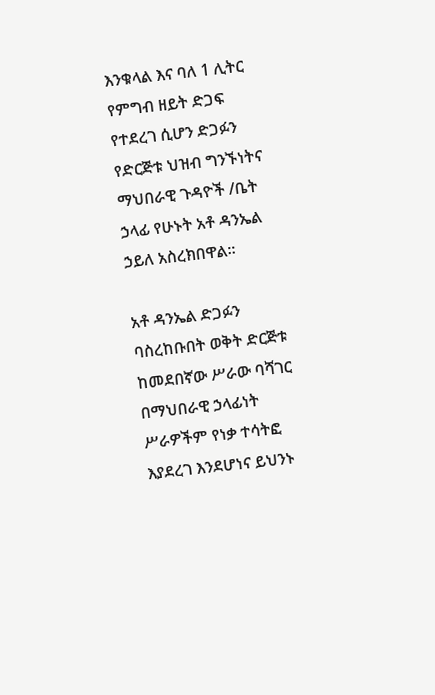እንቁላል እና ባለ 1 ሊትር የምግብ ዘይት ድጋፍ የተደረገ ሲሆን ድጋፉን የድርጅቱ ህዝብ ግንኙነትና ማህበራዊ ጉዳዮች /ቤት ኃላፊ የሁኑት አቶ ዳንኤል ኃይለ አስረክበዋል፡፡

አቶ ዳንኤል ድጋፉን ባስረከቡበት ወቅት ድርጅቱ ከመደበኛው ሥራው ባሻገር በማህበራዊ ኃላፊነት ሥራዎችም የነቃ ተሳትፎ እያደረገ እንደሆነና ይህንኑ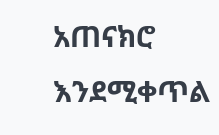አጠናክሮ እንደሚቀጥል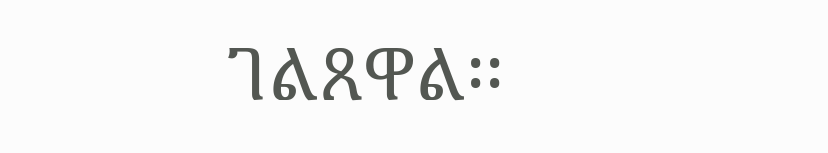ገልጸዋል፡፡